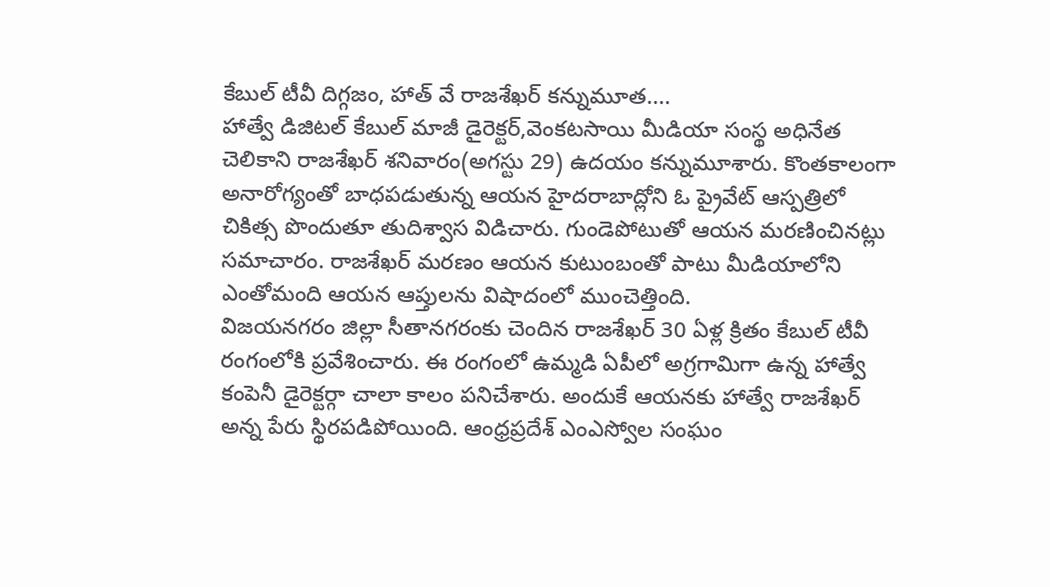కేబుల్ టీవీ దిగ్గజం, హాత్ వే రాజశేఖర్ కన్నుమూత....
హాత్వే డిజిటల్ కేబుల్ మాజీ డైరెక్టర్,వెంకటసాయి మీడియా సంస్థ అధినేత చెలికాని రాజశేఖర్ శనివారం(అగస్టు 29) ఉదయం కన్నుమూశారు. కొంతకాలంగా అనారోగ్యంతో బాధపడుతున్న ఆయన హైదరాబాద్లోని ఓ ప్రైవేట్ ఆస్పత్రిలో చికిత్స పొందుతూ తుదిశ్వాస విడిచారు. గుండెపోటుతో ఆయన మరణించినట్లు సమాచారం. రాజశేఖర్ మరణం ఆయన కుటుంబంతో పాటు మీడియాలోని ఎంతోమంది ఆయన ఆప్తులను విషాదంలో ముంచెత్తింది.
విజయనగరం జిల్లా సీతానగరంకు చెందిన రాజశేఖర్ 30 ఏళ్ల క్రితం కేబుల్ టీవీ రంగంలోకి ప్రవేశించారు. ఈ రంగంలో ఉమ్మడి ఏపీలో అగ్రగామిగా ఉన్న హాత్వే కంపెనీ డైరెక్టర్గా చాలా కాలం పనిచేశారు. అందుకే ఆయనకు హాత్వే రాజశేఖర్ అన్న పేరు స్థిరపడిపోయింది. ఆంధ్రప్రదేశ్ ఎంఎస్వోల సంఘం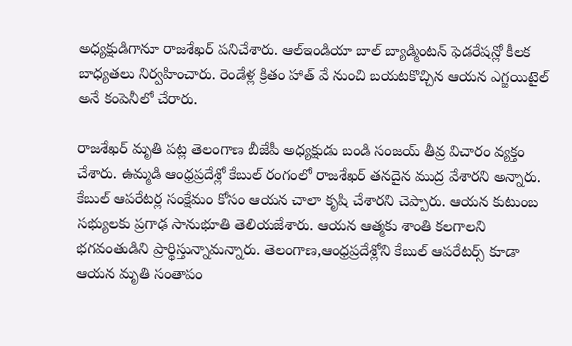అధ్యక్షుడిగానూ రాజశేఖర్ పనిచేశారు. ఆల్ఇండియా బాల్ బ్యాడ్మింటన్ ఫెడరేషన్లో కీలక బాధ్యతలు నిర్వహించారు. రెండేళ్ల క్రితం హాత్ వే నుంచి బయటకొచ్చిన ఆయన ఎగ్జయిటైల్ అనే కంపెనీలో చేరారు.

రాజశేఖర్ మృతి పట్ల తెలంగాణ బీజేపీ అధ్యక్షుడు బండి సంజయ్ తీవ్ర విచారం వ్యక్తం చేశారు. ఉమ్మడి ఆంధ్రప్రదేశ్లో కేబుల్ రంగంలో రాజశేఖర్ తనదైన ముద్ర వేశారని అన్నారు. కేబుల్ ఆపరేటర్ల సంక్షేమం కోసం ఆయన చాలా కృషి చేశారని చెప్పారు. ఆయన కుటుంబ సభ్యులకు ప్రగాఢ సానుభూతి తెలియజేశారు. ఆయన ఆత్మకు శాంతి కలగాలని భగవంతుడిని ప్రార్థిస్తున్నామన్నారు. తెలంగాణ,ఆంధ్రప్రదేశ్లోని కేబుల్ ఆపరేటర్స్ కూడా ఆయన మృతి సంతాపం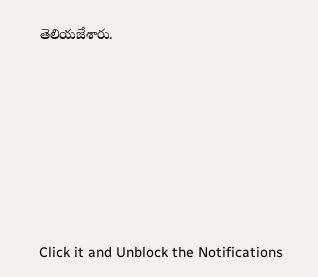తెలియజేశారు.












Click it and Unblock the Notifications